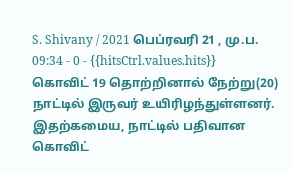S. Shivany / 2021 பெப்ரவரி 21 , மு.ப. 09:34 - 0 - {{hitsCtrl.values.hits}}
கொவிட் 19 தொற்றினால் நேற்று(20) நாட்டில் இருவர் உயிரிழந்துள்ளனர்.
இதற்கமைய, நாட்டில் பதிவான கொவிட்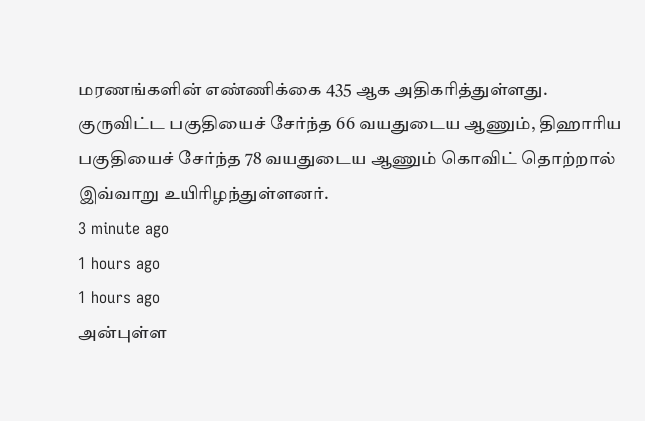மரணங்களின் எண்ணிக்கை 435 ஆக அதிகரித்துள்ளது.
குருவிட்ட பகுதியைச் சேர்ந்த 66 வயதுடைய ஆணும், திஹாரிய பகுதியைச் சேர்ந்த 78 வயதுடைய ஆணும் கொவிட் தொற்றால் இவ்வாறு உயிரிழந்துள்ளனர்.
3 minute ago
1 hours ago
1 hours ago
அன்புள்ள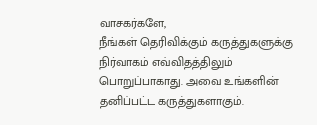வாசகர்களே,
நீங்கள் தெரிவிக்கும் கருத்துகளுக்கு நிர்வாகம் எவ்விதத்திலும் பொறுப்பாகாது. அவை உங்களின் தனிப்பட்ட கருத்துகளாகும்.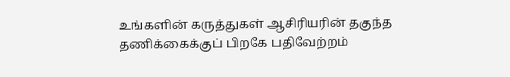உங்களின் கருத்துகள் ஆசிரியரின் தகுந்த தணிக்கைக்குப் பிறகே பதிவேற்றம்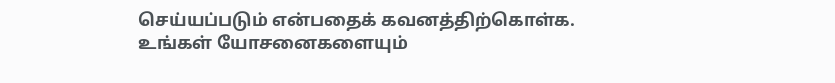செய்யப்படும் என்பதைக் கவனத்திற்கொள்க. உங்கள் யோசனைகளையும்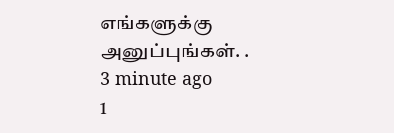எங்களுக்கு அனுப்புங்கள். .
3 minute ago
1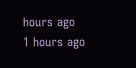hours ago
1 hours ago